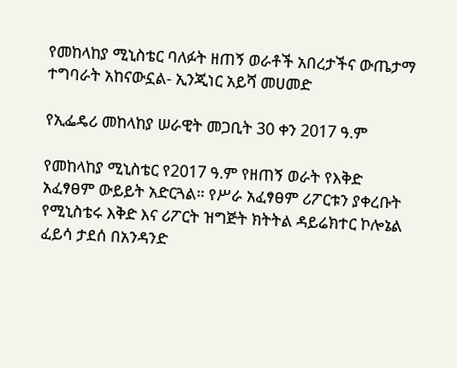የመከላከያ ሚኒስቴር ባለፉት ዘጠኝ ወራቶች አበረታችና ውጤታማ ተግባራት አከናውኗል- ኢንጂነር አይሻ መሀመድ

የኢፌዴሪ መከላከያ ሠራዊት መጋቢት 30 ቀን 2017 ዓ.ም

የመከላከያ ሚኒስቴር የ2017 ዓ.ም የዘጠኝ ወራት የእቅድ አፈፃፀም ውይይት አድርጓል። የሥራ አፈፃፀም ሪፖርቱን ያቀረቡት የሚኒስቴሩ እቅድ እና ሪፖርት ዝግጅት ክትትል ዳይሬክተር ኮሎኔል ፈይሳ ታደሰ በአንዳንድ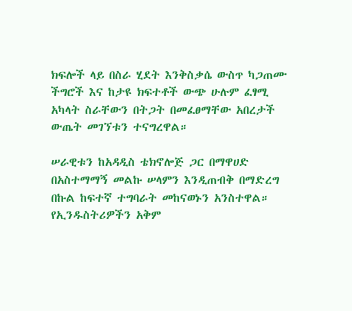ክፍሎች ላይ በስራ ሂደት እንቅስቃሴ ውስጥ ካጋጠሙ ችግሮች እና ከታዩ ክፍተቶች ውጭ ሁሉም ፈፃሚ አካላት ስራቸውን በትጋት በመፈፀማቸው አበረታች ውጤት መገኘቱን ተናግረዋል።

ሠራዊቱን ከአዳዲስ ቴክኖሎጅ ጋር በማዋሀድ በአስተማማኝ መልኩ ሠላምን እንዲጠብቅ በማድረግ በኩል ከፍተኛ ተግባራት መከናወኑን አንስተዋል። የኢንዱስትሪዎችን አቅም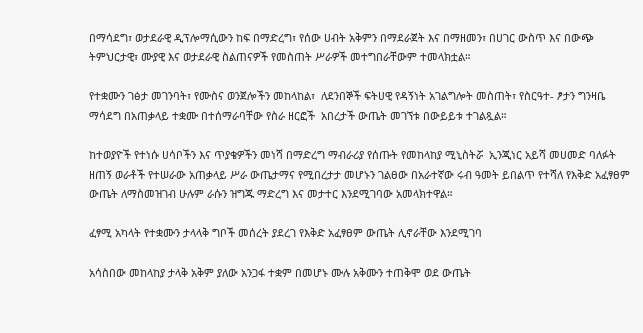በማሳደግ፣ ወታደራዊ ዲፕሎማሲውን ከፍ በማድረግ፣ የሰው ሀብት አቅምን በማደራጀት እና በማዘመን፣ በሀገር ውስጥ እና በውጭ ትምህርታዊ፣ ሙያዊ እና ወታደራዊ ስልጠናዎች የመስጠት ሥራዎች መተግበራቸውም ተመላክቷል።

የተቋሙን ገፅታ መገንባት፣ የሙስና ወንጀሎችን መከላከል፣  ለደንበኞች ፍትሀዊ የዳኝነት አገልግሎት መስጠት፣ የስርዓተ- ፆታን ግንዛቤ ማሳደግ በአጠቃላይ ተቋሙ በተሰማራባቸው የስራ ዘርፎች  አበረታች ውጤት መገኘቱ በውይይቱ ተገልጿል።

ከተወያዮች የተነሱ ሀሳቦችን እና ጥያቄዎችን መነሻ በማድረግ ማብራሪያ የሰጡት የመከላከያ ሚኒስትሯ  ኢንጂነር አይሻ መሀመድ ባለፉት ዘጠኝ ወራቶች የተሠራው አጠቃላይ ሥራ ውጤታማና የሚበረታታ መሆኑን ገልፀው በአራተኛው ሩብ ዓመት ይበልጥ የተሻለ የእቅድ አፈፃፀም ውጤት ለማስመዝገብ ሁሉም ራሱን ዝግጁ ማድረግ እና መታተር እንደሚገባው አመላክተዋል።

ፈፃሚ አካላት የተቋሙን ታላላቅ ግቦች መሰረት ያደረገ የእቅድ አፈፃፀም ውጤት ሊኖራቸው እንደሚገባ

አሳስበው መከላከያ ታላቅ አቅም ያለው አንጋፋ ተቋም በመሆኑ ሙሉ አቅሙን ተጠቅሞ ወደ ውጤት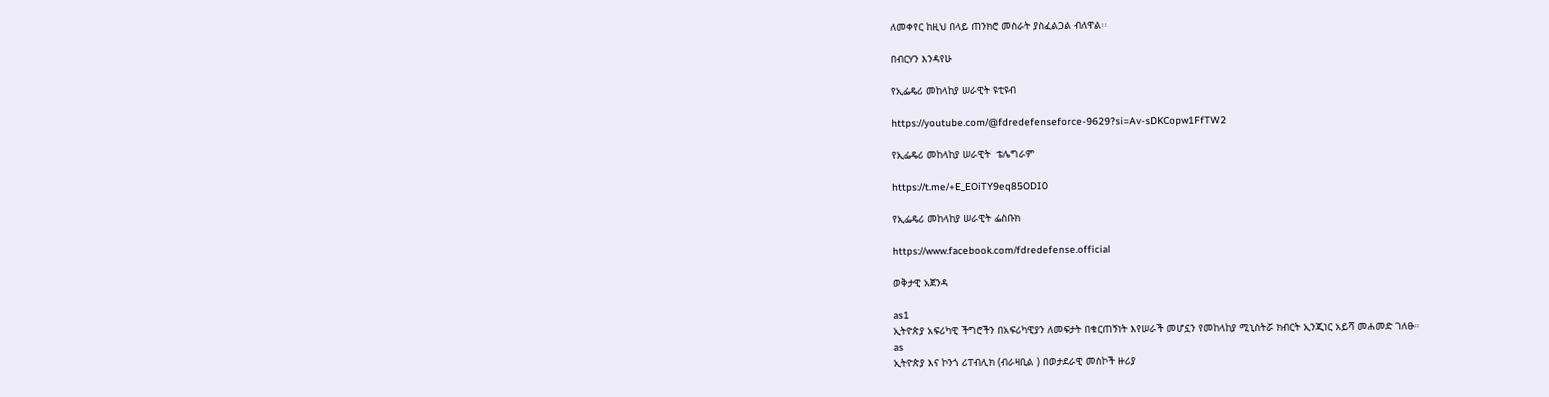ለመቀየር ከዚህ በላይ ጠንክሮ መስራት ያስፈልጋል ብለዋል፡፡

በብርሃን እንዳየሁ

የኢፌዴሪ መከላከያ ሠራዊት ዩቲዩብ

https://youtube.com/@fdredefenseforce-9629?si=Av-sDKCopw1FfTW2

የኢፌዴሪ መከላከያ ሠራዊት  ቴሌግራም

https://t.me/+E_EOiTY9eq85ODI0

የኢፌዴሪ መከላከያ ሠራዊት ፌስቡክ

https://www.facebook.com/fdredefense.official

ወቅታዊ አጀንዳ

as1
ኢትዮጵያ አፍሪካዊ ችግሮችን በአፍሪካዊያን ለመፍታት በቁርጠኝነት እየሠራች መሆኗን የመከላከያ ሚኒስትሯ ክብርት ኢንጂነር አይሻ መሐመድ ገለፁ።
as
ኢትዮጵያ እና ኮንጎ ሪፐብሊክ (ብራዛቢል ) በወታደራዊ መስኮች ዙሪያ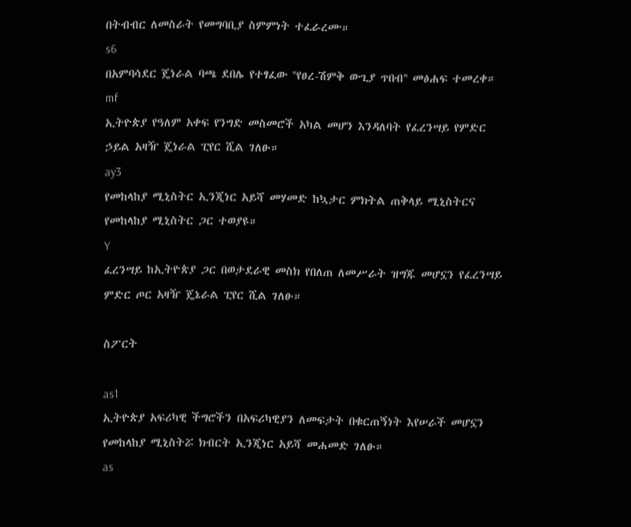በትብብር ለመስራት የመግባቢያ ስምምነት ተፈራረሙ።
s6
በአምባሳደር ጄነራል ባጫ ደበሌ የተፃፈው ''የፀረ-ሽምቅ ውጊያ ጥበብ'' መፅሐፍ ተመረቀ።
mf
ኢትዮጵያ የዓለም አቀፍ የንግድ መስመሮች አካል መሆን እንዳለባት የፈረንሣይ የምድር ኃይል አዛዥ ጄነራል ፒየር ሺል ገለፁ።
ay3
የመከላከያ ሚኒስትር ኢንጂነር አይሻ መሃመድ ከኳታር ምክትል ጠቅላይ ሚኒስትርና የመከላከያ ሚኒስትር ጋር ተወያዩ።
Y
ፈረንሣይ ከኢትዮጵያ ጋር በወታደራዊ መስክ የበለጠ ለመሥራት ዝግጁ መሆኗን የፈረንሣይ ምድር ጦር አዛዥ ጄኔራል ፒየር ሺል ገለፁ።

ስፖርት

as1
ኢትዮጵያ አፍሪካዊ ችግሮችን በአፍሪካዊያን ለመፍታት በቁርጠኝነት እየሠራች መሆኗን የመከላከያ ሚኒስትሯ ክብርት ኢንጂነር አይሻ መሐመድ ገለፁ።
as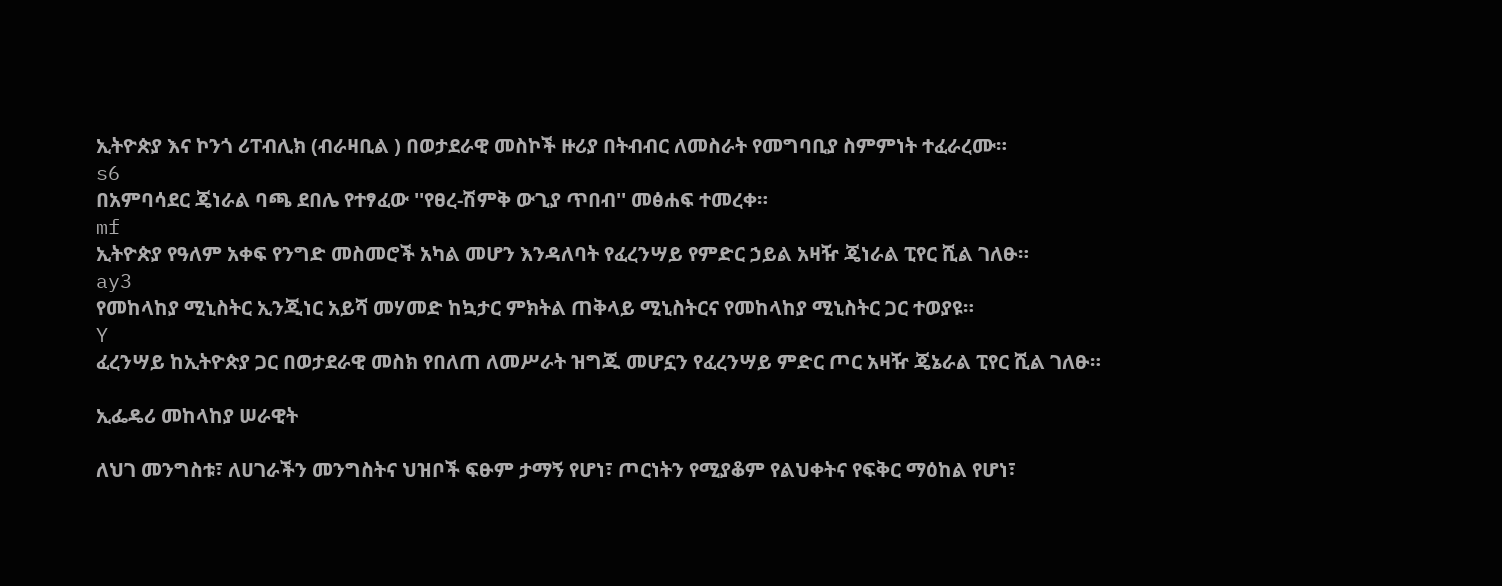ኢትዮጵያ እና ኮንጎ ሪፐብሊክ (ብራዛቢል ) በወታደራዊ መስኮች ዙሪያ በትብብር ለመስራት የመግባቢያ ስምምነት ተፈራረሙ።
s6
በአምባሳደር ጄነራል ባጫ ደበሌ የተፃፈው ''የፀረ-ሽምቅ ውጊያ ጥበብ'' መፅሐፍ ተመረቀ።
mf
ኢትዮጵያ የዓለም አቀፍ የንግድ መስመሮች አካል መሆን እንዳለባት የፈረንሣይ የምድር ኃይል አዛዥ ጄነራል ፒየር ሺል ገለፁ።
ay3
የመከላከያ ሚኒስትር ኢንጂነር አይሻ መሃመድ ከኳታር ምክትል ጠቅላይ ሚኒስትርና የመከላከያ ሚኒስትር ጋር ተወያዩ።
Y
ፈረንሣይ ከኢትዮጵያ ጋር በወታደራዊ መስክ የበለጠ ለመሥራት ዝግጁ መሆኗን የፈረንሣይ ምድር ጦር አዛዥ ጄኔራል ፒየር ሺል ገለፁ።

ኢፌዴሪ መከላከያ ሠራዊት

ለህገ መንግስቱ፣ ለሀገራችን መንግስትና ህዝቦች ፍፁም ታማኝ የሆነ፣ ጦርነትን የሚያቆም የልህቀትና የፍቅር ማዕከል የሆነ፣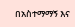በአስተማማኝ እና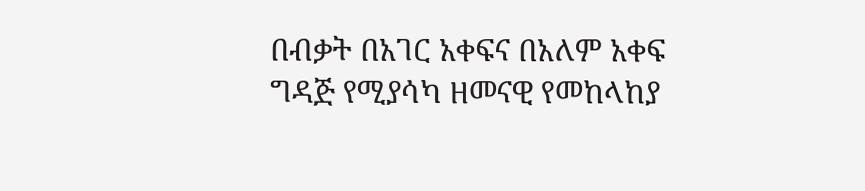በብቃት በአገር አቀፍና በአለም አቀፍ ግዳጅ የሚያሳካ ዘመናዊ የመከላከያ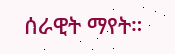ሰራዊት ማየት።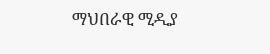ማህበራዊ ሚዲያ